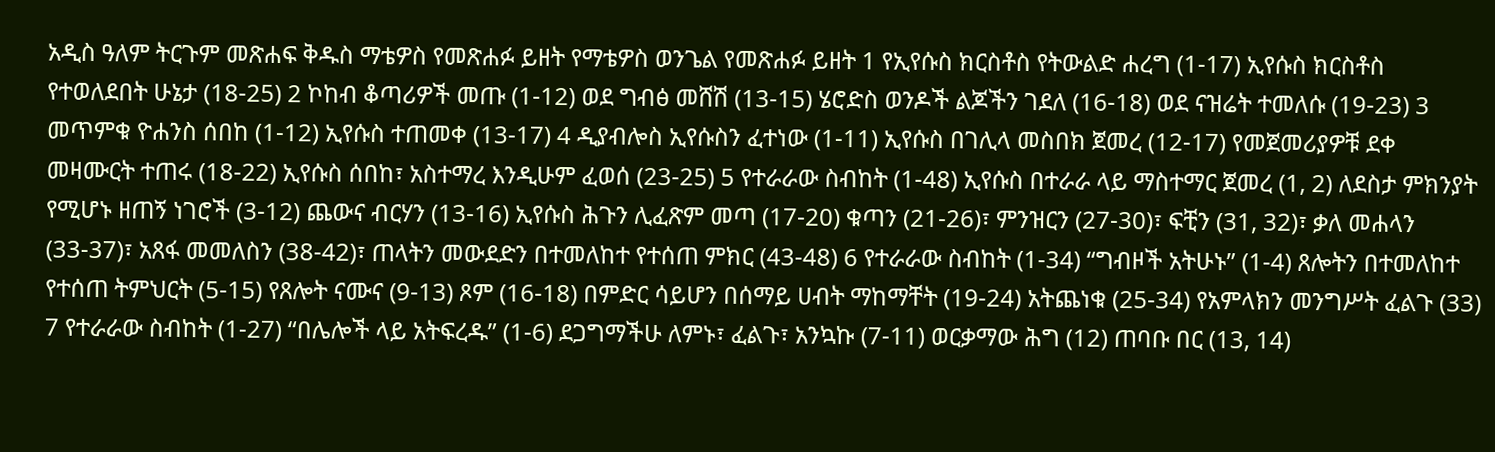አዲስ ዓለም ትርጉም መጽሐፍ ቅዱስ ማቴዎስ የመጽሐፉ ይዘት የማቴዎስ ወንጌል የመጽሐፉ ይዘት 1 የኢየሱስ ክርስቶስ የትውልድ ሐረግ (1-17) ኢየሱስ ክርስቶስ የተወለደበት ሁኔታ (18-25) 2 ኮከብ ቆጣሪዎች መጡ (1-12) ወደ ግብፅ መሸሽ (13-15) ሄሮድስ ወንዶች ልጆችን ገደለ (16-18) ወደ ናዝሬት ተመለሱ (19-23) 3 መጥምቁ ዮሐንስ ሰበከ (1-12) ኢየሱስ ተጠመቀ (13-17) 4 ዲያብሎስ ኢየሱስን ፈተነው (1-11) ኢየሱስ በገሊላ መስበክ ጀመረ (12-17) የመጀመሪያዎቹ ደቀ መዛሙርት ተጠሩ (18-22) ኢየሱስ ሰበከ፣ አስተማረ እንዲሁም ፈወሰ (23-25) 5 የተራራው ስብከት (1-48) ኢየሱስ በተራራ ላይ ማስተማር ጀመረ (1, 2) ለደስታ ምክንያት የሚሆኑ ዘጠኝ ነገሮች (3-12) ጨውና ብርሃን (13-16) ኢየሱስ ሕጉን ሊፈጽም መጣ (17-20) ቁጣን (21-26)፣ ምንዝርን (27-30)፣ ፍቺን (31, 32)፣ ቃለ መሐላን (33-37)፣ አጸፋ መመለስን (38-42)፣ ጠላትን መውደድን በተመለከተ የተሰጠ ምክር (43-48) 6 የተራራው ስብከት (1-34) “ግብዞች አትሁኑ” (1-4) ጸሎትን በተመለከተ የተሰጠ ትምህርት (5-15) የጸሎት ናሙና (9-13) ጾም (16-18) በምድር ሳይሆን በሰማይ ሀብት ማከማቸት (19-24) አትጨነቁ (25-34) የአምላክን መንግሥት ፈልጉ (33) 7 የተራራው ስብከት (1-27) “በሌሎች ላይ አትፍረዱ” (1-6) ደጋግማችሁ ለምኑ፣ ፈልጉ፣ አንኳኩ (7-11) ወርቃማው ሕግ (12) ጠባቡ በር (13, 14)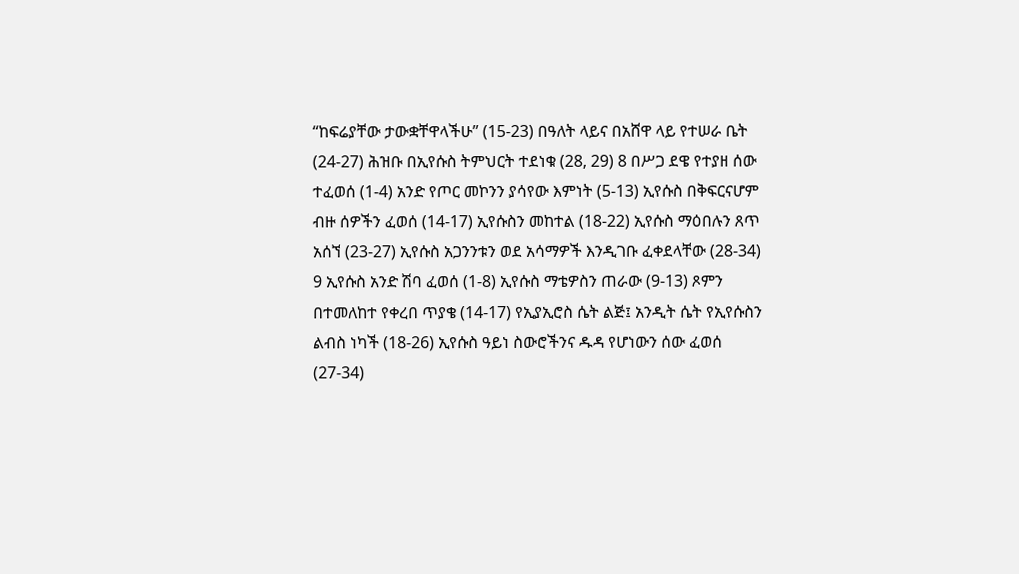“ከፍሬያቸው ታውቋቸዋላችሁ” (15-23) በዓለት ላይና በአሸዋ ላይ የተሠራ ቤት (24-27) ሕዝቡ በኢየሱስ ትምህርት ተደነቁ (28, 29) 8 በሥጋ ደዌ የተያዘ ሰው ተፈወሰ (1-4) አንድ የጦር መኮንን ያሳየው እምነት (5-13) ኢየሱስ በቅፍርናሆም ብዙ ሰዎችን ፈወሰ (14-17) ኢየሱስን መከተል (18-22) ኢየሱስ ማዕበሉን ጸጥ አሰኘ (23-27) ኢየሱስ አጋንንቱን ወደ አሳማዎች እንዲገቡ ፈቀደላቸው (28-34) 9 ኢየሱስ አንድ ሽባ ፈወሰ (1-8) ኢየሱስ ማቴዎስን ጠራው (9-13) ጾምን በተመለከተ የቀረበ ጥያቄ (14-17) የኢያኢሮስ ሴት ልጅ፤ አንዲት ሴት የኢየሱስን ልብስ ነካች (18-26) ኢየሱስ ዓይነ ስውሮችንና ዱዳ የሆነውን ሰው ፈወሰ (27-34)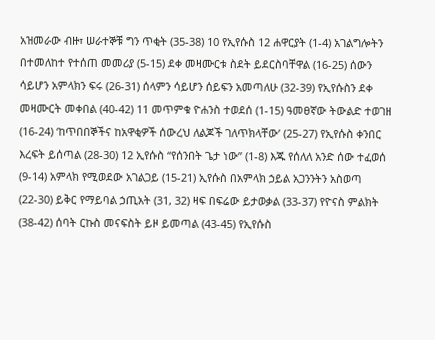አዝመራው ብዙ፣ ሠራተኞቹ ግን ጥቂት (35-38) 10 የኢየሱስ 12 ሐዋርያት (1-4) አገልግሎትን በተመለከተ የተሰጠ መመሪያ (5-15) ደቀ መዛሙርቱ ስደት ይደርስባቸዋል (16-25) ሰውን ሳይሆን አምላክን ፍሩ (26-31) ሰላምን ሳይሆን ሰይፍን አመጣለሁ (32-39) የኢየሱስን ደቀ መዛሙርት መቀበል (40-42) 11 መጥምቁ ዮሐንስ ተወደሰ (1-15) ዓመፀኛው ትውልድ ተወገዘ (16-24) ‘ከጥበበኞችና ከአዋቂዎች ሰውረህ ለልጆች ገለጥክላቸው’ (25-27) የኢየሱስ ቀንበር እረፍት ይሰጣል (28-30) 12 ኢየሱስ “የሰንበት ጌታ ነው” (1-8) እጁ የሰለለ አንድ ሰው ተፈወሰ (9-14) አምላክ የሚወደው አገልጋይ (15-21) ኢየሱስ በአምላክ ኃይል አጋንንትን አስወጣ (22-30) ይቅር የማይባል ኃጢአት (31, 32) ዛፍ በፍሬው ይታወቃል (33-37) የዮናስ ምልክት (38-42) ሰባት ርኩስ መናፍስት ይዞ ይመጣል (43-45) የኢየሱስ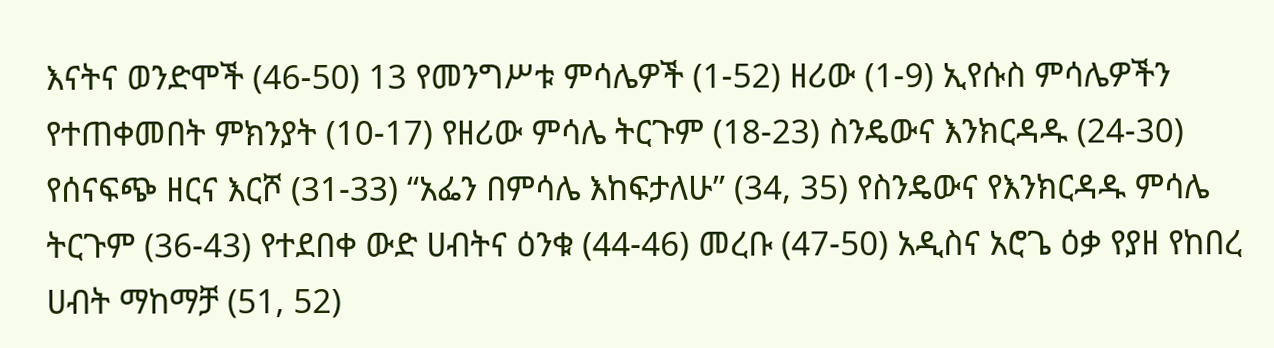እናትና ወንድሞች (46-50) 13 የመንግሥቱ ምሳሌዎች (1-52) ዘሪው (1-9) ኢየሱስ ምሳሌዎችን የተጠቀመበት ምክንያት (10-17) የዘሪው ምሳሌ ትርጉም (18-23) ስንዴውና እንክርዳዱ (24-30) የሰናፍጭ ዘርና እርሾ (31-33) “አፌን በምሳሌ እከፍታለሁ” (34, 35) የስንዴውና የእንክርዳዱ ምሳሌ ትርጉም (36-43) የተደበቀ ውድ ሀብትና ዕንቁ (44-46) መረቡ (47-50) አዲስና አሮጌ ዕቃ የያዘ የከበረ ሀብት ማከማቻ (51, 52)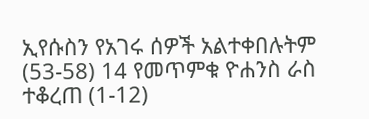ኢየሱስን የአገሩ ሰዎች አልተቀበሉትም (53-58) 14 የመጥምቁ ዮሐንስ ራስ ተቆረጠ (1-12)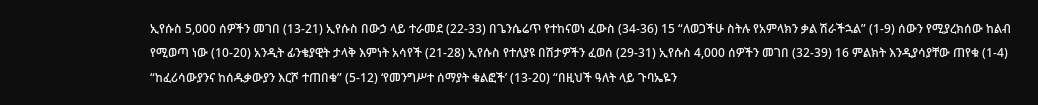ኢየሱስ 5,000 ሰዎችን መገበ (13-21) ኢየሱስ በውኃ ላይ ተራመደ (22-33) በጌንሴሬጥ የተከናወነ ፈውስ (34-36) 15 “ለወጋችሁ ስትሉ የአምላክን ቃል ሽራችኋል” (1-9) ሰውን የሚያረክሰው ከልብ የሚወጣ ነው (10-20) አንዲት ፊንቄያዊት ታላቅ እምነት አሳየች (21-28) ኢየሱስ የተለያዩ በሽታዎችን ፈወሰ (29-31) ኢየሱስ 4,000 ሰዎችን መገበ (32-39) 16 ምልክት እንዲያሳያቸው ጠየቁ (1-4) “ከፈሪሳውያንና ከሰዱቃውያን እርሾ ተጠበቁ” (5-12) ‘የመንግሥተ ሰማያት ቁልፎች’ (13-20) “በዚህች ዓለት ላይ ጉባኤዬን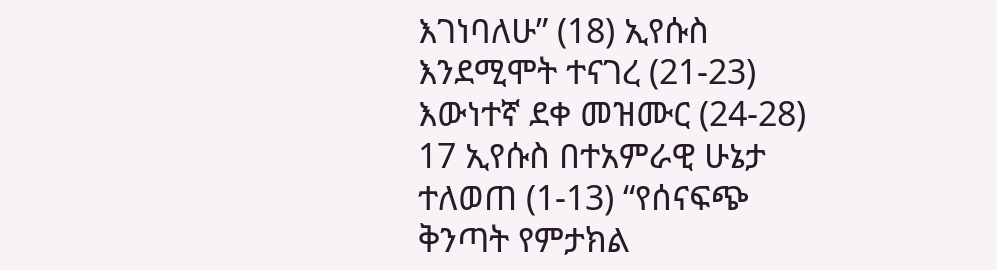እገነባለሁ” (18) ኢየሱስ እንደሚሞት ተናገረ (21-23) እውነተኛ ደቀ መዝሙር (24-28) 17 ኢየሱስ በተአምራዊ ሁኔታ ተለወጠ (1-13) “የሰናፍጭ ቅንጣት የምታክል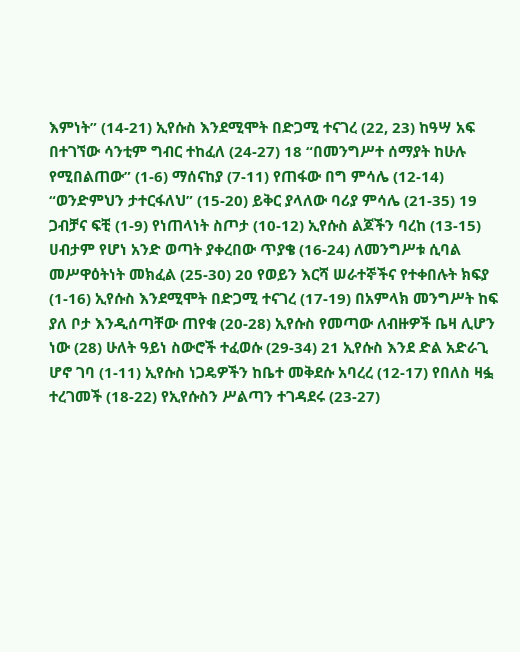እምነት” (14-21) ኢየሱስ እንደሚሞት በድጋሚ ተናገረ (22, 23) ከዓሣ አፍ በተገኘው ሳንቲም ግብር ተከፈለ (24-27) 18 “በመንግሥተ ሰማያት ከሁሉ የሚበልጠው” (1-6) ማሰናከያ (7-11) የጠፋው በግ ምሳሌ (12-14) “ወንድምህን ታተርፋለህ” (15-20) ይቅር ያላለው ባሪያ ምሳሌ (21-35) 19 ጋብቻና ፍቺ (1-9) የነጠላነት ስጦታ (10-12) ኢየሱስ ልጆችን ባረከ (13-15) ሀብታም የሆነ አንድ ወጣት ያቀረበው ጥያቄ (16-24) ለመንግሥቱ ሲባል መሥዋዕትነት መክፈል (25-30) 20 የወይን እርሻ ሠራተኞችና የተቀበሉት ክፍያ (1-16) ኢየሱስ እንደሚሞት በድጋሚ ተናገረ (17-19) በአምላክ መንግሥት ከፍ ያለ ቦታ እንዲሰጣቸው ጠየቁ (20-28) ኢየሱስ የመጣው ለብዙዎች ቤዛ ሊሆን ነው (28) ሁለት ዓይነ ስውሮች ተፈወሱ (29-34) 21 ኢየሱስ እንደ ድል አድራጊ ሆኖ ገባ (1-11) ኢየሱስ ነጋዴዎችን ከቤተ መቅደሱ አባረረ (12-17) የበለስ ዛፏ ተረገመች (18-22) የኢየሱስን ሥልጣን ተገዳደሩ (23-27)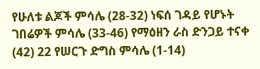የሁለቱ ልጆች ምሳሌ (28-32) ነፍሰ ገዳይ የሆኑት ገበሬዎች ምሳሌ (33-46) የማዕዘን ራስ ድንጋይ ተናቀ (42) 22 የሠርጉ ድግስ ምሳሌ (1-14)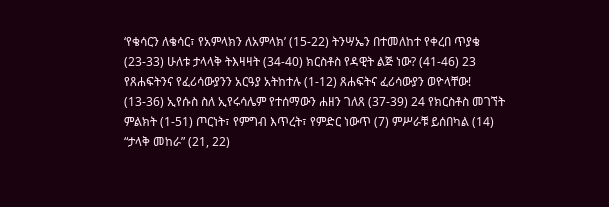‘የቄሳርን ለቄሳር፣ የአምላክን ለአምላክ’ (15-22) ትንሣኤን በተመለከተ የቀረበ ጥያቄ (23-33) ሁለቱ ታላላቅ ትእዛዛት (34-40) ክርስቶስ የዳዊት ልጅ ነው? (41-46) 23 የጸሐፍትንና የፈሪሳውያንን አርዓያ አትከተሉ (1-12) ጸሐፍትና ፈሪሳውያን ወዮላቸው! (13-36) ኢየሱስ ስለ ኢየሩሳሌም የተሰማውን ሐዘን ገለጸ (37-39) 24 የክርስቶስ መገኘት ምልክት (1-51) ጦርነት፣ የምግብ እጥረት፣ የምድር ነውጥ (7) ምሥራቹ ይሰበካል (14) “ታላቅ መከራ” (21, 22)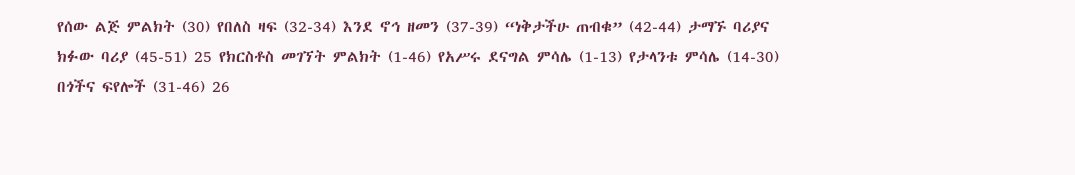የሰው ልጅ ምልክት (30) የበለስ ዛፍ (32-34) እንደ ኖኅ ዘመን (37-39) “ነቅታችሁ ጠብቁ” (42-44) ታማኙ ባሪያና ክፉው ባሪያ (45-51) 25 የክርስቶስ መገኘት ምልክት (1-46) የአሥሩ ደናግል ምሳሌ (1-13) የታላንቱ ምሳሌ (14-30) በጎችና ፍየሎች (31-46) 26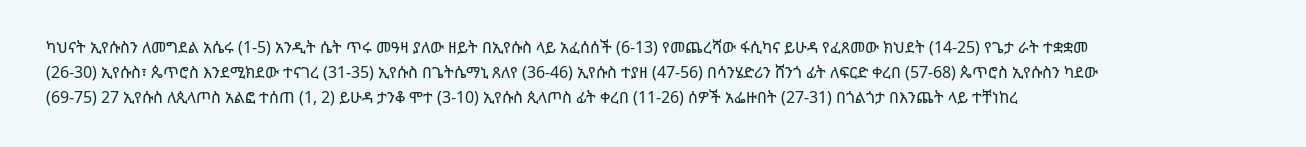ካህናት ኢየሱስን ለመግደል አሴሩ (1-5) አንዲት ሴት ጥሩ መዓዛ ያለው ዘይት በኢየሱስ ላይ አፈሰሰች (6-13) የመጨረሻው ፋሲካና ይሁዳ የፈጸመው ክህደት (14-25) የጌታ ራት ተቋቋመ (26-30) ኢየሱስ፣ ጴጥሮስ እንደሚክደው ተናገረ (31-35) ኢየሱስ በጌትሴማኒ ጸለየ (36-46) ኢየሱስ ተያዘ (47-56) በሳንሄድሪን ሸንጎ ፊት ለፍርድ ቀረበ (57-68) ጴጥሮስ ኢየሱስን ካደው (69-75) 27 ኢየሱስ ለጲላጦስ አልፎ ተሰጠ (1, 2) ይሁዳ ታንቆ ሞተ (3-10) ኢየሱስ ጲላጦስ ፊት ቀረበ (11-26) ሰዎች አፌዙበት (27-31) በጎልጎታ በእንጨት ላይ ተቸነከረ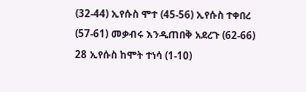(32-44) ኢየሱስ ሞተ (45-56) ኢየሱስ ተቀበረ (57-61) መቃብሩ እንዲጠበቅ አደረጉ (62-66) 28 ኢየሱስ ከሞት ተነሳ (1-10)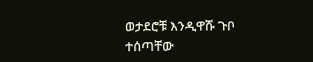ወታደሮቹ እንዲዋሹ ጉቦ ተሰጣቸው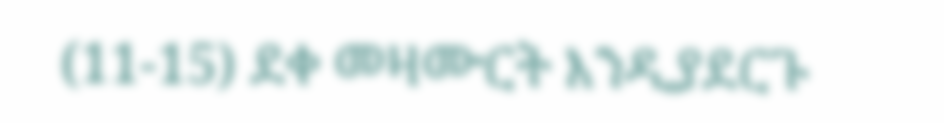(11-15) ደቀ መዛሙርት እንዲያደርጉ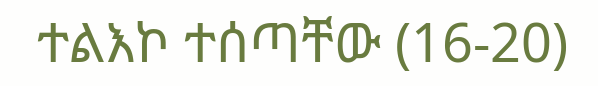ተልእኮ ተሰጣቸው (16-20)